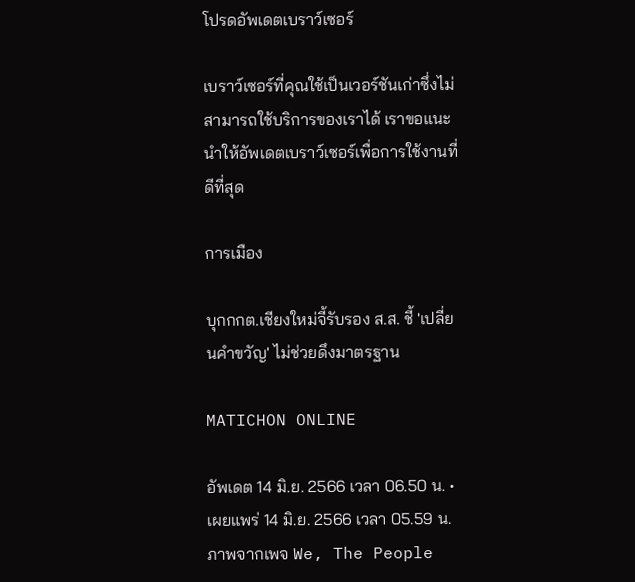โปรดอัพเดตเบราว์เซอร์

เบราว์เซอร์ที่คุณใช้เป็นเวอร์ชันเก่าซึ่งไม่สามารถใช้บริการของเราได้ เราขอแนะนำให้อัพเดตเบราว์เซอร์เพื่อการใช้งานที่ดีที่สุด

การเมือง

บุกกกต.เชียงใหม่จี้รับรอง ส.ส. ชี้ 'เปลี่ยนคำขวัญ' ไม่ช่วยดึงมาตรฐาน

MATICHON ONLINE

อัพเดต 14 มิ.ย. 2566 เวลา 06.50 น. • เผยแพร่ 14 มิ.ย. 2566 เวลา 05.59 น.
ภาพจากเพจ We, The People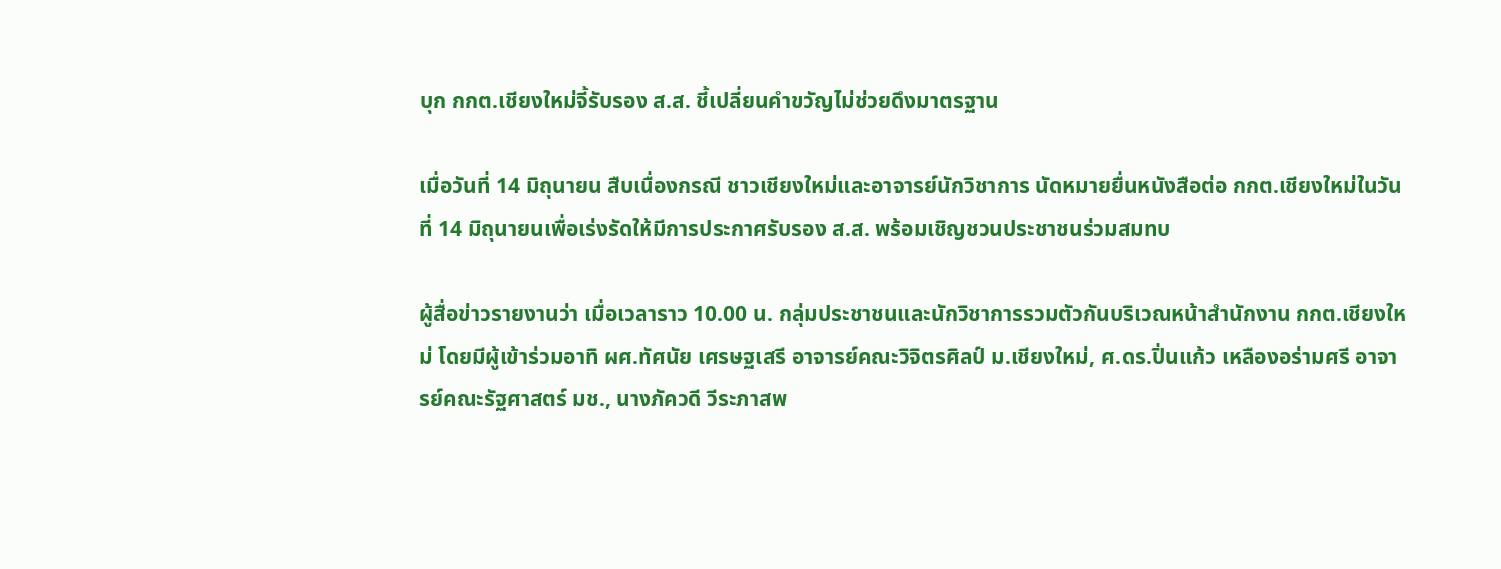บุก กกต.เชียงใหม่จี้รับรอง ส.ส. ชี้เปลี่ยนคำขวัญไม่ช่วยดึงมาตรฐาน

เมื่อวันที่ 14 มิถุนายน สืบเนื่องกรณี ชาวเชียงใหม่และอาจารย์นักวิชาการ นัดหมายยื่นหนังสือต่อ กกต.เชียงใหม่ในวันที่ 14 มิถุนายนเพื่อเร่งรัดให้มีการประกาศรับรอง ส.ส. พร้อมเชิญชวนประชาชนร่วมสมทบ

ผู้สื่อข่าวรายงานว่า เมื่อเวลาราว 10.00 น. กลุ่มประชาชนและนักวิชาการรวมตัวกันบริเวณหน้าสำนักงาน กกต.เชียงใหม่ โดยมีผู้เข้าร่วมอาทิ ผศ.ทัศนัย เศรษฐเสรี อาจารย์คณะวิจิตรศิลป์ ม.เชียงใหม่, ศ.ดร.ปิ่นแก้ว เหลืองอร่ามศรี อาจารย์คณะรัฐศาสตร์ มช., นางภัควดี วีระภาสพ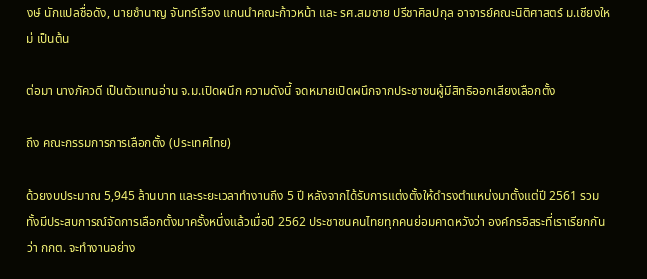งษ์ นักแปลชื่อดัง, นายชำนาญ จันทร์เรือง แกนนำคณะก้าวหน้า และ รศ.สมชาย ปรีชาศิลปกุล อาจารย์คณะนิติศาสตร์ ม.เชียงใหม่ เป็นต้น

ต่อมา นางภัควดี เป็นตัวแทนอ่าน จ.ม.เปิดผนึก ความดังนี้ จดหมายเปิดผนึกจากประชาชนผู้มีสิทธิออกเสียงเลือกตั้ง

ถึง คณะกรรมการการเลือกตั้ง (ประเทศไทย)

ด้วยงบประมาณ 5,945 ล้านบาท และระยะเวลาทำงานถึง 5 ปี หลังจากได้รับการแต่งตั้งให้ดำรงตำแหน่งมาตั้งแต่ปี 2561 รวมทั้งมีประสบการณ์จัดการเลือกตั้งมาครั้งหนึ่งแล้วเมื่อปี 2562 ประชาชนคนไทยทุกคนย่อมคาดหวังว่า องค์กรอิสระที่เราเรียกกันว่า กกต. จะทำงานอย่าง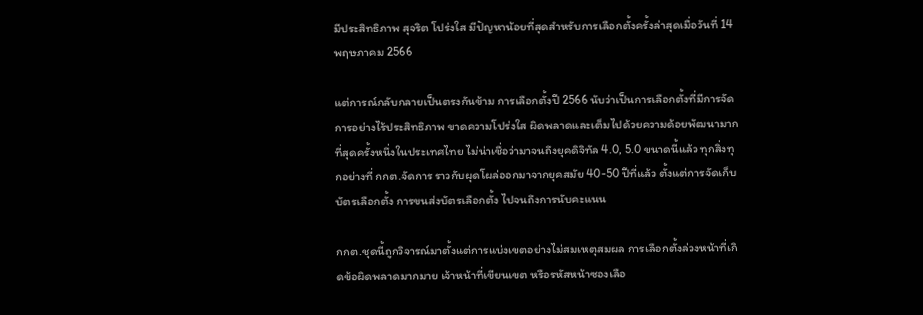มีประสิทธิภาพ สุจริต โปร่งใส มีปัญหาน้อยที่สุดสำหรับการเลือกตั้งครั้งล่าสุดเมื่อวันที่ 14 พฤษภาคม 2566

แต่การณ์กลับกลายเป็นตรงกันข้าม การเลือกตั้งปี 2566 นับว่าเป็นการเลือกตั้งที่มีการจัดการอย่างไร้ประสิทธิภาพ ขาดความโปร่งใส ผิดพลาดและเต็มไปด้วยความด้อยพัฒนามากที่สุดครั้งหนึ่งในประเทศไทย ไม่น่าเชื่อว่ามาจนถึงยุคดิจิทัล 4.0, 5.0 ขนาดนี้แล้ว ทุกสิ่งทุกอย่างที่ กกต.จัดการ ราวกับผุดโผล่ออกมาจากยุคสมัย 40-50 ปีที่แล้ว ตั้งแต่การจัดเก็บบัตรเลือกตั้ง การขนส่งบัตรเลือกตั้ง ไปจนถึงการนับคะแนน

กกต.ชุดนี้ถูกวิจารณ์มาตั้งแต่การแบ่งเขตอย่างไม่สมเหตุสมผล การเลือกตั้งล่วงหน้าที่เกิดข้อผิดพลาดมากมาย เจ้าหน้าที่เขียนเขต หรือรหัสหน้าซองเลือ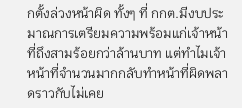กตั้งล่วงหน้าผิด ทั้งๆ ที่ กกต.มีงบประมาณการเตรียมความพร้อมแก่เจ้าหน้าที่ถึงสามร้อยกว่าล้านบาท แต่ทำไมเจ้าหน้าที่จำนวนมากกลับทำหน้าที่ผิดพลาดราวกับไม่เคย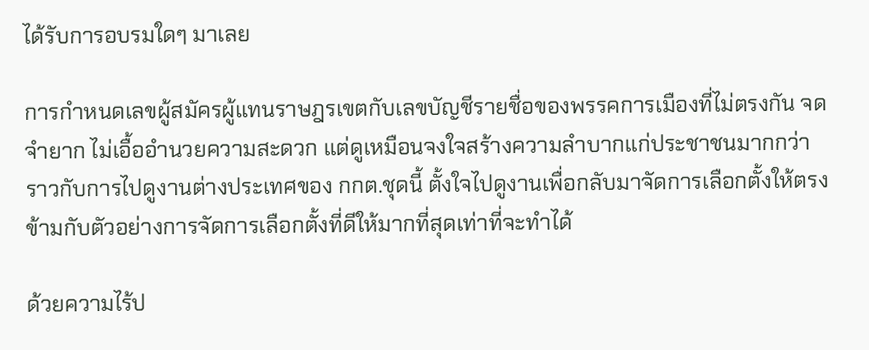ได้รับการอบรมใดๆ มาเลย

การกำหนดเลขผู้สมัครผู้แทนราษฎรเขตกับเลขบัญชีรายชื่อของพรรคการเมืองที่ไม่ตรงกัน จดจำยาก ไม่เอื้ออำนวยความสะดวก แต่ดูเหมือนจงใจสร้างความลำบากแก่ประชาชนมากกว่า ราวกับการไปดูงานต่างประเทศของ กกต.ชุดนี้ ตั้งใจไปดูงานเพื่อกลับมาจัดการเลือกตั้งให้ตรงข้ามกับตัวอย่างการจัดการเลือกตั้งที่ดีให้มากที่สุดเท่าที่จะทำได้

ด้วยความไร้ป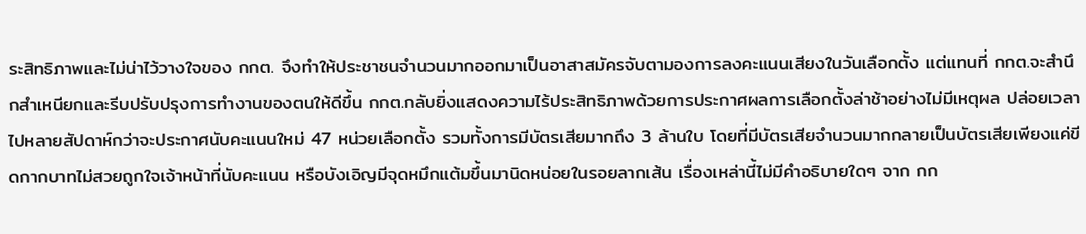ระสิทธิภาพและไม่น่าไว้วางใจของ กกต. จึงทำให้ประชาชนจำนวนมากออกมาเป็นอาสาสมัครจับตามองการลงคะแนนเสียงในวันเลือกตั้ง แต่แทนที่ กกต.จะสำนึกสำเหนียกและรีบปรับปรุงการทำงานของตนให้ดีขึ้น กกต.กลับยิ่งแสดงความไร้ประสิทธิภาพด้วยการประกาศผลการเลือกตั้งล่าช้าอย่างไม่มีเหตุผล ปล่อยเวลาไปหลายสัปดาห์กว่าจะประกาศนับคะแนนใหม่ 47 หน่วยเลือกตั้ง รวมทั้งการมีบัตรเสียมากถึง 3 ล้านใบ โดยที่มีบัตรเสียจำนวนมากกลายเป็นบัตรเสียเพียงแค่ขีดกากบาทไม่สวยถูกใจเจ้าหน้าที่นับคะแนน หรือบังเอิญมีจุดหมึกแต้มขึ้นมานิดหน่อยในรอยลากเส้น เรื่องเหล่านี้ไม่มีคำอธิบายใดๆ จาก กก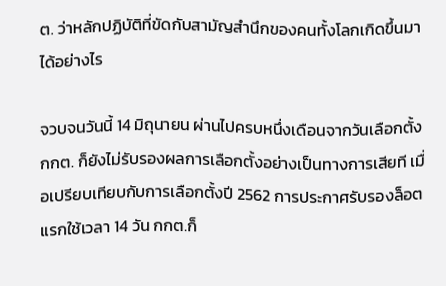ต. ว่าหลักปฏิบัติที่ขัดกับสามัญสำนึกของคนทั้งโลกเกิดขึ้นมาได้อย่างไร

จวบจนวันนี้ 14 มิถุนายน ผ่านไปครบหนึ่งเดือนจากวันเลือกตั้ง กกต. ก็ยังไม่รับรองผลการเลือกตั้งอย่างเป็นทางการเสียที เมื่อเปรียบเทียบกับการเลือกตั้งปี 2562 การประกาศรับรองล็อตแรกใช้เวลา 14 วัน กกต.ก็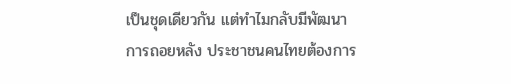เป็นชุดเดียวกัน แต่ทำไมกลับมีพัฒนาการถอยหลัง ประชาชนคนไทยต้องการ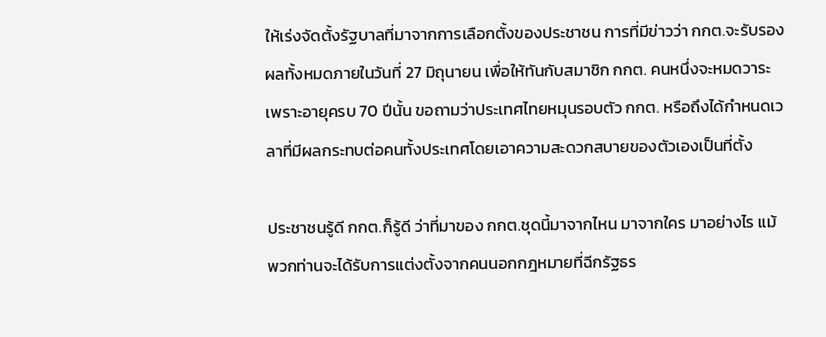ให้เร่งจัดตั้งรัฐบาลที่มาจากการเลือกตั้งของประชาชน การที่มีข่าวว่า กกต.จะรับรองผลทั้งหมดภายในวันที่ 27 มิถุนายน เพื่อให้ทันกับสมาชิก กกต. คนหนึ่งจะหมดวาระเพราะอายุครบ 70 ปีนั้น ขอถามว่าประเทศไทยหมุนรอบตัว กกต. หรือถึงได้กำหนดเวลาที่มีผลกระทบต่อคนทั้งประเทศโดยเอาความสะดวกสบายของตัวเองเป็นที่ตั้ง

ประชาชนรู้ดี กกต.ก็รู้ดี ว่าที่มาของ กกต.ชุดนี้มาจากไหน มาจากใคร มาอย่างไร แม้พวกท่านจะได้รับการแต่งตั้งจากคนนอกกฎหมายที่ฉีกรัฐธร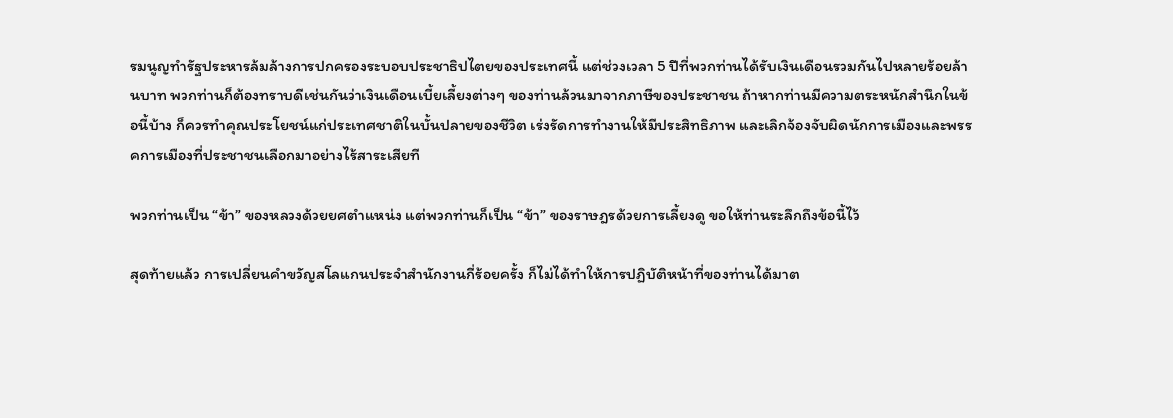รมนูญทำรัฐประหารล้มล้างการปกครองระบอบประชาธิปไตยของประเทศนี้ แต่ช่วงเวลา 5 ปีที่พวกท่านได้รับเงินเดือนรวมกันไปหลายร้อยล้านบาท พวกท่านก็ต้องทราบดีเช่นกันว่าเงินเดือนเบี้ยเลี้ยงต่างๆ ของท่านล้วนมาจากภาษีของประชาชน ถ้าหากท่านมีความตระหนักสำนึกในข้อนี้บ้าง ก็ควรทำคุณประโยชน์แก่ประเทศชาติในบั้นปลายของชีวิต เร่งรัดการทำงานให้มีประสิทธิภาพ และเลิกจ้องจับผิดนักการเมืองและพรรคการเมืองที่ประชาชนเลือกมาอย่างไร้สาระเสียที

พวกท่านเป็น “ข้า” ของหลวงด้วยยศตำแหน่ง แต่พวกท่านก็เป็น “ข้า” ของราษฎรด้วยการเลี้ยงดู ขอให้ท่านระลึกถึงข้อนี้ไว้

สุดท้ายแล้ว การเปลี่ยนคำขวัญสโลแกนประจำสำนักงานกี่ร้อยครั้ง ก็ไม่ได้ทำให้การปฏิบัติหน้าที่ของท่านได้มาต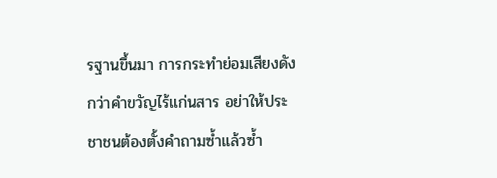รฐานขึ้นมา การกระทำย่อมเสียงดังกว่าคำขวัญไร้แก่นสาร อย่าให้ประชาชนต้องตั้งคำถามซ้ำแล้วซ้ำ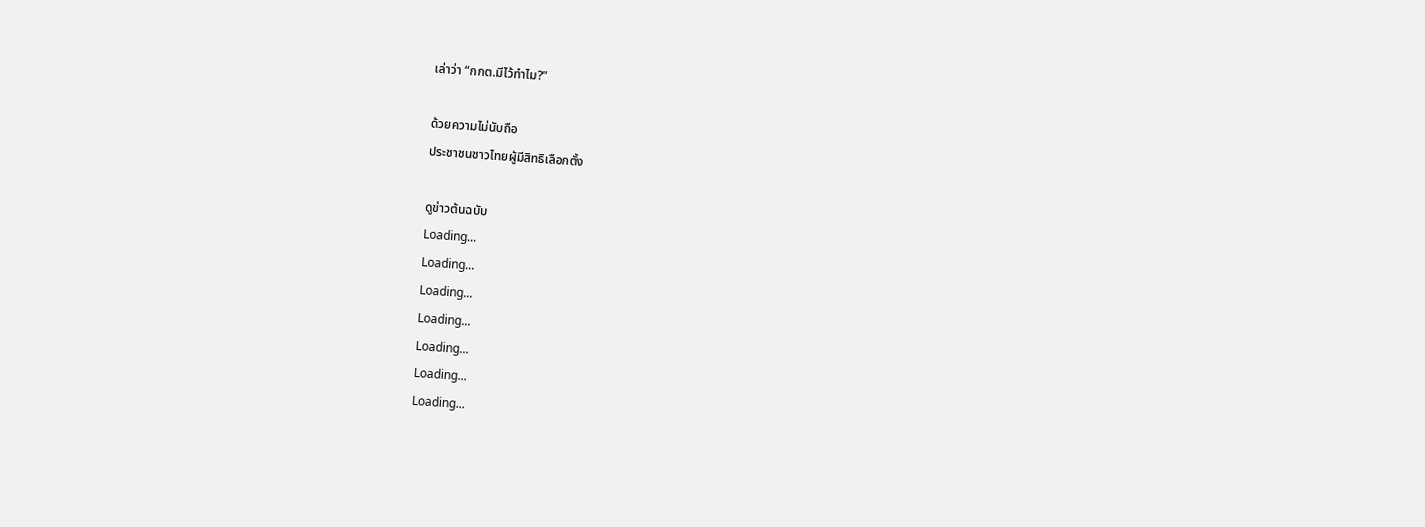เล่าว่า “กกต.มีไว้ทำไม?”

ด้วยความไม่นับถือ
ประชาชนชาวไทยผู้มีสิทธิเลือกตั้ง

ดูข่าวต้นฉบับ
Loading...
Loading...
Loading...
Loading...
Loading...
Loading...
Loading...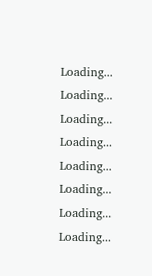Loading...
Loading...
Loading...
Loading...
Loading...
Loading...
Loading...
Loading...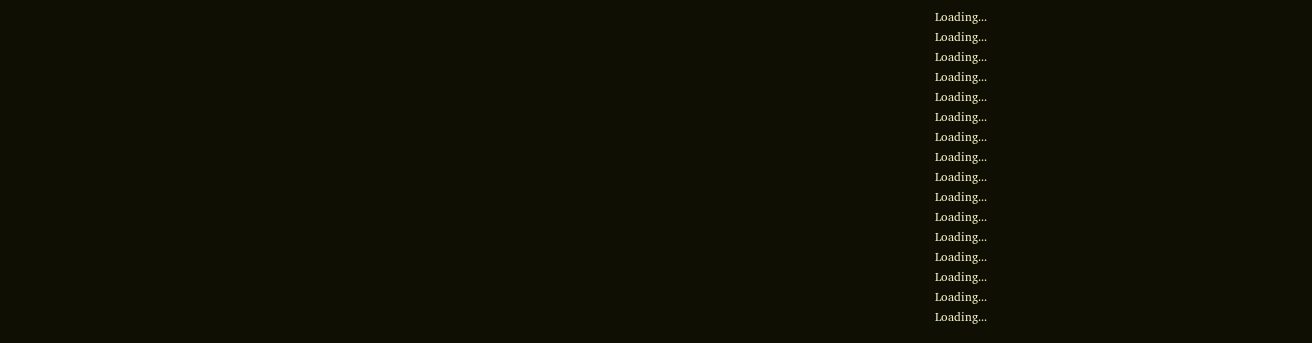Loading...
Loading...
Loading...
Loading...
Loading...
Loading...
Loading...
Loading...
Loading...
Loading...
Loading...
Loading...
Loading...
Loading...
Loading...
Loading...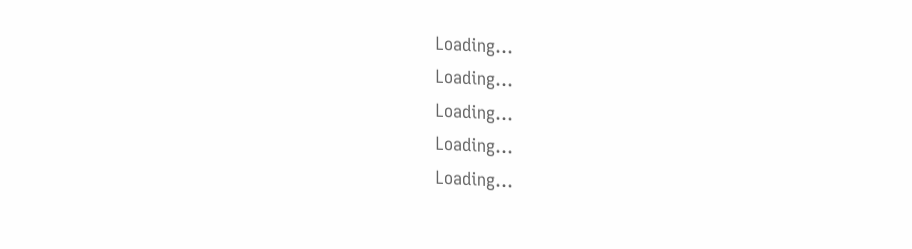Loading...
Loading...
Loading...
Loading...
Loading...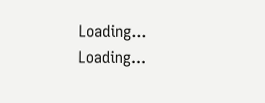Loading...
Loading...